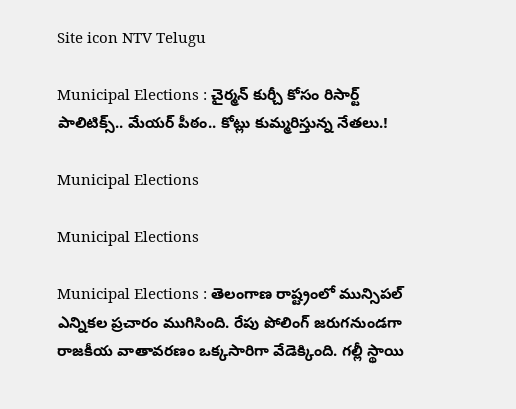Site icon NTV Telugu

Municipal Elections : చైర్మన్ కుర్చీ కోసం రిసార్ట్ పాలిటిక్స్.. మేయర్ పీఠం.. కోట్లు కుమ్మరిస్తున్న నేతలు.!

Municipal Elections

Municipal Elections

Municipal Elections : తెలంగాణ రాష్ట్రంలో మున్సిపల్ ఎన్నికల ప్రచారం ముగిసింది. రేపు పోలింగ్ జరుగనుండగా రాజకీయ వాతావరణం ఒక్కసారిగా వేడెక్కింది. గల్లీ స్థాయి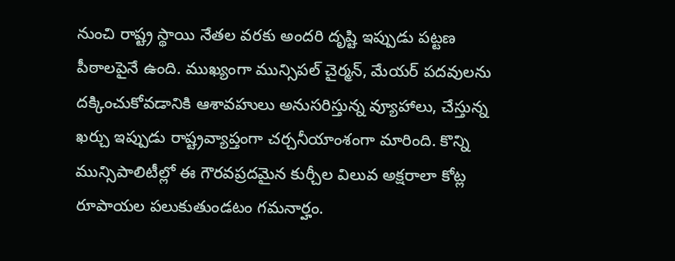నుంచి రాష్ట్ర స్థాయి నేతల వరకు అందరి దృష్టి ఇప్పుడు పట్టణ పీఠాలపైనే ఉంది. ముఖ్యంగా మున్సిపల్ చైర్మన్, మేయర్ పదవులను దక్కించుకోవడానికి ఆశావహులు అనుసరిస్తున్న వ్యూహాలు, చేస్తున్న ఖర్చు ఇప్పుడు రాష్ట్రవ్యాప్తంగా చర్చనీయాంశంగా మారింది. కొన్ని మున్సిపాలిటీల్లో ఈ గౌరవప్రదమైన కుర్చీల విలువ అక్షరాలా కోట్ల రూపాయల పలుకుతుండటం గమనార్హం.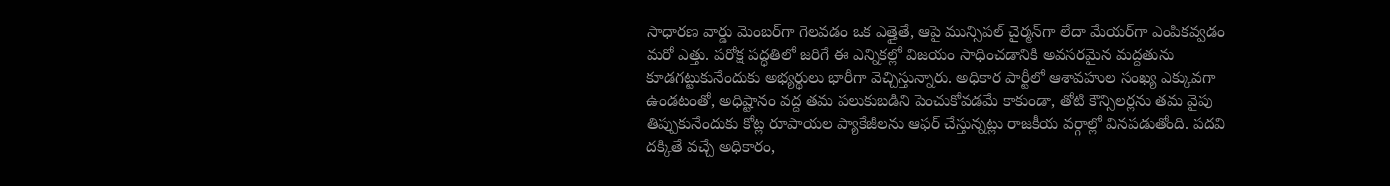సాధారణ వార్డు మెంబర్‌గా గెలవడం ఒక ఎత్తైతే, ఆపై మున్సిపల్ చైర్మన్‌గా లేదా మేయర్‌గా ఎంపికవ్వడం మరో ఎత్తు. పరోక్ష పద్ధతిలో జరిగే ఈ ఎన్నికల్లో విజయం సాధించడానికి అవసరమైన మద్దతును కూడగట్టుకునేందుకు అభ్యర్థులు భారీగా వెచ్చిస్తున్నారు. అధికార పార్టీలో ఆశావహుల సంఖ్య ఎక్కువగా ఉండటంతో, అధిష్టానం వద్ద తమ పలుకుబడిని పెంచుకోవడమే కాకుండా, తోటి కౌన్సిలర్లను తమ వైపు తిప్పుకునేందుకు కోట్ల రూపాయల ప్యాకేజీలను ఆఫర్ చేస్తున్నట్లు రాజకీయ వర్గాల్లో వినపడుతోంది. పదవి దక్కితే వచ్చే అధికారం,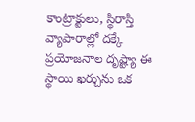కాంట్రాక్టులు, స్థిరాస్తి వ్యాపారాల్లో దక్కే ప్రయోజనాల దృష్ట్యా ఈ స్థాయి ఖర్చును ఒక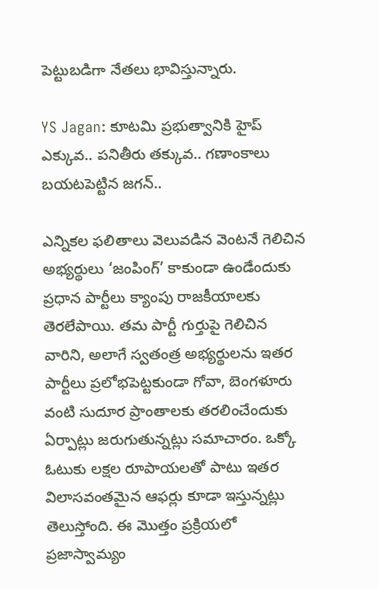పెట్టుబడిగా నేతలు భావిస్తున్నారు.

YS Jagan: కూటమి ప్రభుత్వానికి హైప్ ఎక్కువ.. పనితీరు తక్కువ.. గణాంకాలు బయటపెట్టిన జగన్..

ఎన్నికల ఫలితాలు వెలువడిన వెంటనే గెలిచిన అభ్యర్థులు ‘జంపింగ్’ కాకుండా ఉండేందుకు ప్రధాన పార్టీలు క్యాంపు రాజకీయాలకు తెరలేపాయి. తమ పార్టీ గుర్తుపై గెలిచిన వారిని, అలాగే స్వతంత్ర అభ్యర్థులను ఇతర పార్టీలు ప్రలోభపెట్టకుండా గోవా, బెంగళూరు వంటి సుదూర ప్రాంతాలకు తరలించేందుకు ఏర్పాట్లు జరుగుతున్నట్లు సమాచారం. ఒక్కో ఓటుకు లక్షల రూపాయలతో పాటు ఇతర విలాసవంతమైన ఆఫర్లు కూడా ఇస్తున్నట్లు తెలుస్తోంది. ఈ మొత్తం ప్రక్రియలో ప్రజాస్వామ్యం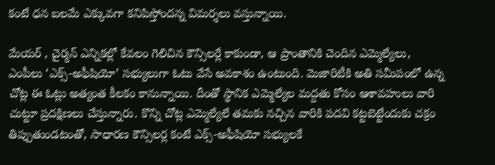కంటే ధన బలమే ఎక్కువగా కనిపిస్తోందన్న విమర్శలు వస్తున్నాయి.

మేయర్ , చైర్మన్ ఎన్నికల్లో కేవలం గెలిచిన కౌన్సిలర్లే కాకుండా, ఆ ప్రాంతానికి చెందిన ఎమ్మెల్యేలు, ఎంపీలు ‘ఎక్స్-అఫీషియో’ సభ్యులుగా ఓటు వేసే అవకాశం ఉంటుంది. మెజారిటీకి అతి సమీపంలో ఉన్న చోట్ల ఈ ఓట్లు అత్యంత కీలకం కానున్నాయి. దీంతో స్థానిక ఎమ్మెల్యేల మద్దతు కోసం ఆశావహులు వారి చుట్టూ ప్రదక్షిణలు చేస్తున్నారు. కొన్ని చోట్ల ఎమ్మెల్యేలే తమకు నచ్చిన వారికి పదవి కట్టబెట్టేందుకు చక్రం తిప్పుతుండటంతో, సాధారణ కౌన్సిలర్ల కంటే ఎక్స్-అఫీషియో సభ్యులకే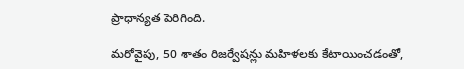ప్రాధాన్యత పెరిగింది.

మరోవైపు, 50 శాతం రిజర్వేషన్లు మహిళలకు కేటాయించడంతో,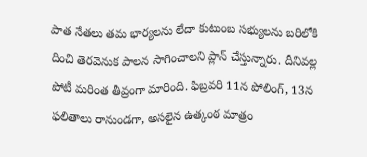పాత నేతలు తమ భార్యలను లేదా కుటుంబ సభ్యులను బరిలోకి దించి తెరవెనుక పాలన సాగించాలని ప్లాన్ చేస్తున్నారు. దీనివల్ల పోటీ మరింత తీవ్రంగా మారింది. ఫిబ్రవరి 11న పోలింగ్, 13న ఫలితాలు రానుండగా, అసలైన ఉత్కంఠ మాత్రం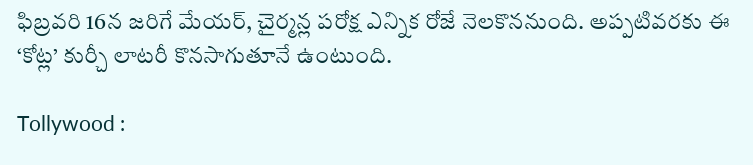ఫిబ్రవరి 16న జరిగే మేయర్, చైర్మన్ల పరోక్ష ఎన్నిక రోజే నెలకొననుంది. అప్పటివరకు ఈ ‘కోట్ల’ కుర్చీ లాటరీ కొనసాగుతూనే ఉంటుంది.

Tollywood :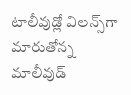టాలీవుడ్లో విలన్స్‌గా మారుతోన్న మాలీవుడ్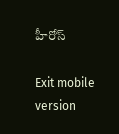హీరోస్

Exit mobile version